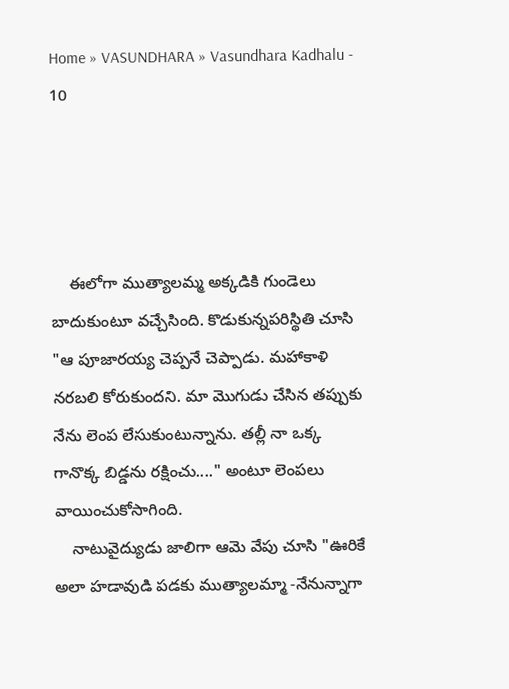Home » VASUNDHARA » Vasundhara Kadhalu - 10




    ఈలోగా ముత్యాలమ్మ అక్కడికి గుండెలు బాదుకుంటూ వచ్చేసింది. కొడుకున్నపరిస్థితి చూసి "ఆ పూజారయ్య చెప్పనే చెప్పాడు. మహాకాళి నరబలి కోరుకుందని. మా మొగుడు చేసిన తప్పుకు నేను లెంప లేసుకుంటున్నాను. తల్లీ నా ఒక్క గానొక్క బిడ్డను రక్షించు...." అంటూ లెంపలు వాయించుకోసాగింది.
    నాటువైద్యుడు జాలిగా ఆమె వేపు చూసి "ఊరికే అలా హడావుడి పడకు ముత్యాలమ్మా -నేనున్నాగా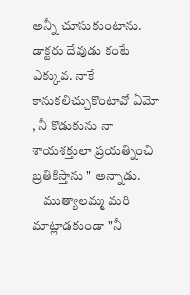అన్నీ చూసుకుంటాను. డాక్టరు దేవుడు కంటే ఎక్కువ. నాకే కానుకలిచ్చుకొంటావో ఏమో , నీ కొడుకును నా శాయశక్తులా ప్రయత్నించి బ్రతికిస్తాను " అన్నాడు.
    ముత్యాలమ్మ మరి మాట్లాడకుండా "నీ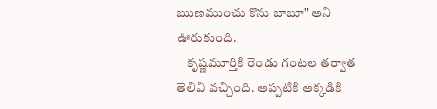ఋణముంచు కొను బాబూ" అని ఊరుకుంది.
    కృష్ణమూర్తికి రెండు గంటల తర్వాత తెలివి వచ్చింది. అప్పటికి అక్కడికి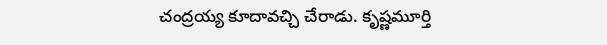చంద్రయ్య కూదావచ్చి చేరాడు. కృష్ణమూర్తి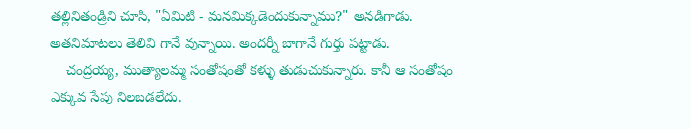తల్లినితండ్రిని చూసి, "ఏమిటి - మనమిక్కడెందుకున్నాము?" అనడిగాడు. అతనిమాటలు తెలివి గానే వున్నాయి. అందర్నీ బాగానే గుర్తు పట్టాడు.
    చంద్రయ్య, ముత్యాలమ్మ సంతోషంతో కళ్ళు తుడుచుకున్నారు. కానీ ఆ సంతోషం ఎక్కువ సేపు నిలబడలేదు.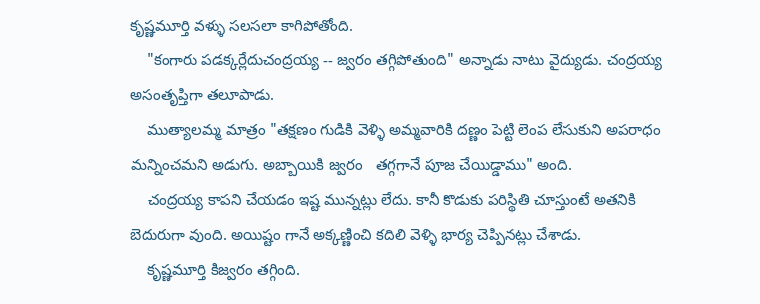కృష్ణమూర్తి వళ్ళు సలసలా కాగిపోతోంది.
    "కంగారు పడక్కర్లేదుచంద్రయ్య -- జ్వరం తగ్గిపోతుంది" అన్నాడు నాటు వైద్యుడు. చంద్రయ్య అసంతృప్తిగా తలూపాడు.
    ముత్యాలమ్మ మాత్రం "తక్షణం గుడికి వెళ్ళి అమ్మవారికి దణ్ణం పెట్టి లెంప లేసుకుని అపరాధం మన్నించమని అడుగు. అబ్బాయికి జ్వరం   తగ్గగానే పూజ చేయిడ్డాము" అంది.
    చంద్రయ్య కాపని చేయడం ఇష్ట మున్నట్లు లేదు. కానీ కొడుకు పరిస్థితి చూస్తుంటే అతనికి బెదురుగా వుంది. అయిష్టం గానే అక్కణ్ణించి కదిలి వెళ్ళి భార్య చెప్పినట్లు చేశాడు.
    కృష్ణమూర్తి కిజ్వరం తగ్గింది.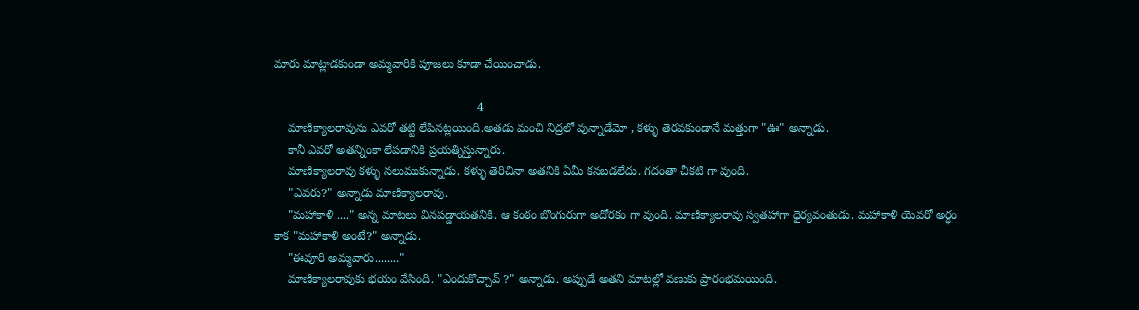మారు మాట్లాడకుండా అమ్మవారికి పూజలు కూడా చేయించాడు.

                                                            4
    మాణిక్యాలరావును ఎవరో తట్టి లేపినట్లయింది.అతడు మంచి నిద్రలో వున్నాడేమో , కళ్ళు తెరవకుండానే మత్తుగా "ఊ" అన్నాడు.
    కానీ ఎవరో అతన్నింకా లేపడానికి ప్రయత్నిస్తున్నారు.
    మాణిక్యాలరావు కళ్ళు నలుముకున్నాడు. కళ్ళు తెరిచినా అతనికి ఏమీ కనబడలేదు. గదంతా చీకటి గా వుంది.
    "ఎవరు?" అన్నాడు మాణిక్యాలరావు.
    "మహాకాళి ...." అన్న మాటలు వినపడ్డాయతనికి. ఆ కంఠం బొంగురుగా అదోరకం గా వుంది. మాణిక్యాలరావు స్వతహాగా ధైర్యవంతుడు. మహాకాళి యెవరో అర్ధం కాక "మహాకాళి అంటే?" అన్నాడు.
    "ఈవూరి అమ్మవారు........"
    మాణిక్యాలరావుకు భయం వేసింది. "ఎందుకొచ్చావ్ ?" అన్నాడు. అప్పుడే అతని మాటల్లో వణుకు ప్రారంభమయింది.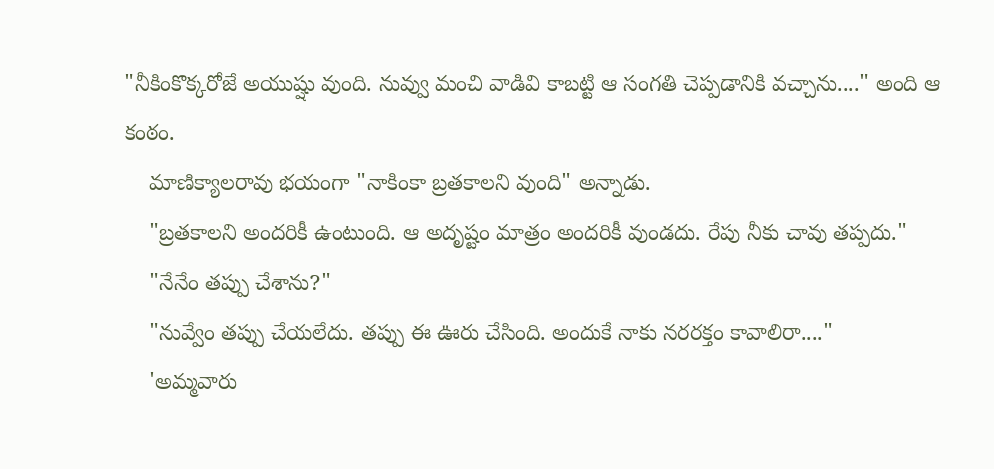"నీకింకొక్కరోజే అయుష్షు వుంది. నువ్వు మంచి వాడివి కాబట్టి ఆ సంగతి చెప్పడానికి వచ్చాను...." అంది ఆ కంఠం.
    మాణిక్యాలరావు భయంగా "నాకింకా బ్రతకాలని వుంది" అన్నాడు.
    "బ్రతకాలని అందరికీ ఉంటుంది. ఆ అదృష్టం మాత్రం అందరికీ వుండదు. రేపు నీకు చావు తప్పదు."
    "నేనేం తప్పు చేశాను?"
    "నువ్వేం తప్పు చేయలేదు. తప్పు ఈ ఊరు చేసింది. అందుకే నాకు నరరక్తం కావాలిరా...."
    'అమ్మవారు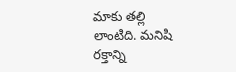మాకు తల్లి లాంటిది. మనిషి రక్తాన్ని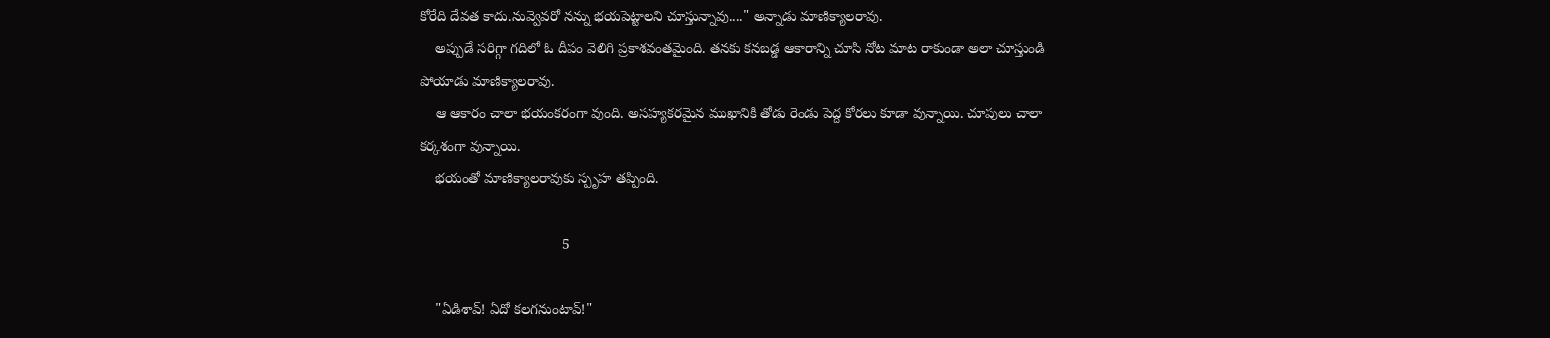కోరేది దేవత కాదు.నువ్వెవరో నన్ను భయపెట్టాలని చూస్తున్నావు...." అన్నాడు మాణిక్యాలరావు.
    అప్పుడే సరిగ్గా గదిలో ఓ దీపం వెలిగి ప్రకాశవంతమైంది. తనకు కనబడ్డ ఆకారాన్ని చూసి నోట మాట రాకుండా అలా చూస్తుండి పోయాడు మాణిక్యాలరావు.
    ఆ ఆకారం చాలా భయంకరంగా వుంది. అసహ్యకరమైన ముఖానికి తోడు రెండు పెద్ద కోరలు కూడా వున్నాయి. చూపులు చాలా కర్కశంగా వున్నాయి.
    భయంతో మాణిక్యాలరావుకు స్పృహ తప్పింది.

                                    5

    "ఏడిశావ్! ఏదో కలగనుంటావ్!"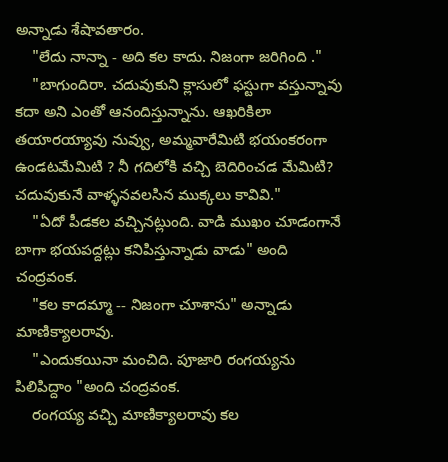అన్నాడు శేషావతారం.
    "లేదు నాన్నా - అది కల కాదు. నిజంగా జరిగింది ."
    "బాగుందిరా. చదువుకుని క్లాసులో ఫస్టుగా వస్తున్నావు కదా అని ఎంతో ఆనందిస్తున్నాను. ఆఖరికిలా తయారయ్యావు నువ్వు, అమ్మవారేమిటి భయంకరంగా ఉండటమేమిటి ? నీ గదిలోకి వచ్చి బెదిరించడ మేమిటి? చదువుకునే వాళ్ళనవలసిన ముక్కలు కావివి."
    "ఏదో పీడకల వచ్చినట్లుంది. వాడి ముఖం చూడంగానే బాగా భయపద్దట్లు కనిపిస్తున్నాడు వాడు" అంది చంద్రవంక.
    "కల కాదమ్మా -- నిజంగా చూశాను" అన్నాడు మాణిక్యాలరావు.
    "ఎందుకయినా మంచిది. పూజారి రంగయ్యను పిలిపిద్దాం "అంది చంద్రవంక.
    రంగయ్య వచ్చి మాణిక్యాలరావు కల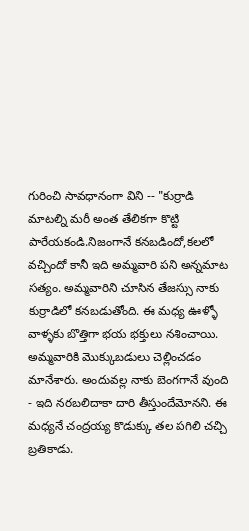గురించి సావధానంగా విని -- "కుర్రాడి మాటల్ని మరీ అంత తేలికగా కొట్టి పారేయకండి.నిజంగానే కనబడిందో,కలలో వచ్చిందో కానీ ఇది అమ్మవారి పని అన్నమాట సత్యం. అమ్మవారిని చూసిన తేజస్సు నాకు కుర్రాడిలో కనబడుతోంది. ఈ మధ్య ఊళ్ళో వాళ్ళకు బొత్తిగా భయ భక్తులు నశించాయి. అమ్మవారికి మొక్కుబడులు చెల్లించడం మానేశారు. అందువల్ల నాకు బెంగగానే వుంది - ఇది నరబలిదాకా దారి తీస్తుందేమోనని. ఈ మధ్యనే చంద్రయ్య కొడుక్కు తల పగిలి చచ్చి బ్రతికాడు.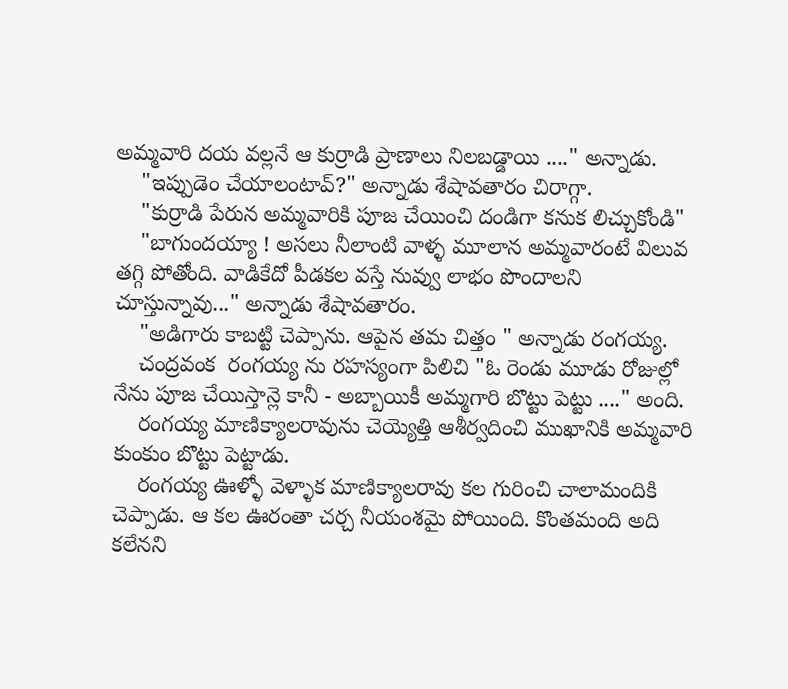అమ్మవారి దయ వల్లనే ఆ కుర్రాడి ప్రాణాలు నిలబడ్డాయి ...." అన్నాడు.
    "ఇప్పుడెం చేయాలంటావ్?" అన్నాడు శేషావతారం చిరాగ్గా.
    "కుర్రాడి పేరున అమ్మవారికి పూజ చేయించి దండిగా కనుక లిచ్చుకోండి"
    "బాగుందయ్యా ! అసలు నీలాంటి వాళ్ళ మూలాన అమ్మవారంటే విలువ తగ్గి పోతోంది. వాడికేదో పీడకల వస్తే నువ్వు లాభం పొందాలని చూస్తున్నావు..." అన్నాడు శేషావతారం.
    "అడిగారు కాబట్టి చెప్పాను. ఆపైన తమ చిత్తం " అన్నాడు రంగయ్య.
    చంద్రవంక  రంగయ్య ను రహస్యంగా పిలిచి "ఓ రెండు మూడు రోజుల్లో నేను పూజ చేయిస్తాన్లె కానీ - అబ్బాయికీ అమ్మగారి బొట్టు పెట్టు ...." అంది.
    రంగయ్య మాణిక్యాలరావును చెయ్యెత్తి ఆశీర్వదించి ముఖానికి అమ్మవారి కుంకుం బొట్టు పెట్టాడు.
    రంగయ్య ఊళ్ళో వెళ్ళాక మాణిక్యాలరావు కల గురించి చాలామందికి చెప్పాడు. ఆ కల ఊరంతా చర్చ నీయంశమై పోయింది. కొంతమంది అది కలేనని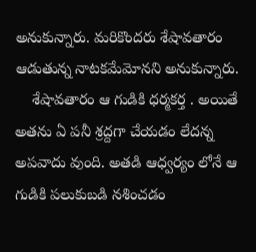అనుకున్నారు. మరికొందరు శేషావతారం ఆడుతున్న నాటకమేమోనని అనుకున్నారు.
    శేషావతారం ఆ గుడికి ధర్మకర్త . అయితే అతను ఏ పనీ శ్రద్దగా చేయడం లేదన్న అపవాదు వుంది. అతడి ఆధ్వర్యం లోనే ఆ గుడికి పలుకుబడి నశించడం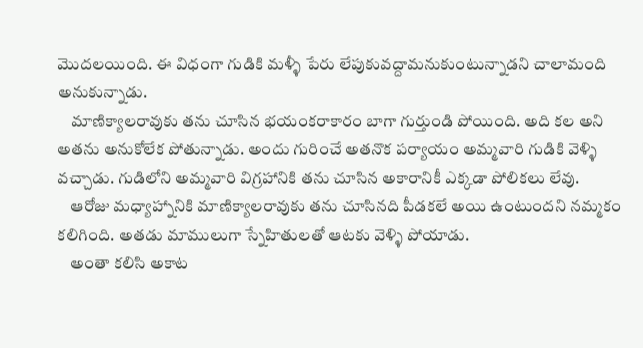మొదలయింది. ఈ విధంగా గుడికి మళ్ళీ పేరు లేపుకువద్దామనుకుంటున్నాడని చాలామంది అనుకున్నాడు.
    మాణిక్యాలరావుకు తను చూసిన భయంకరాకారం బాగా గుర్తుండి పోయింది. అది కల అని అతను అనుకోలేక పోతున్నాడు. అందు గురించే అతనొక పర్యాయం అమ్మవారి గుడికి వెళ్ళి వచ్చాడు. గుడిలోని అమ్మవారి విగ్రహానికి తను చూసిన అకారానికీ ఎక్కడా పోలికలు లేవు.
    ఆరోజు మధ్యాహ్నానికి మాణిక్యాలరావుకు తను చూసినది పీడకలే అయి ఉంటుందని నమ్మకం కలిగింది. అతడు మాములుగా స్నేహితులతో ఆటకు వెళ్ళి పోయాడు.
    అంతా కలిసి అకాట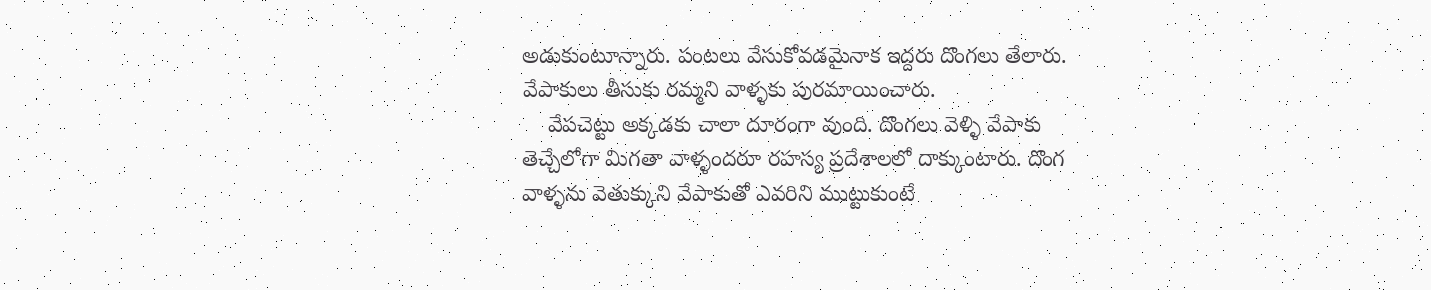అడుకుంటూన్నారు. పంటలు వేసుకోవడమైనాక ఇద్దరు దొంగలు తేలారు. వేపాకులు తీసుకు రమ్మని వాళ్ళకు పురమాయించారు.
    వేపచెట్టు అక్కడకు చాలా దూరంగా వుంది. దొంగలు వెళ్ళి వేపాకు తెచ్చేలోగా మిగతా వాళ్ళందరూ రహస్య ప్రదేశాలలో దాక్కుంటారు. దొంగ వాళ్ళను వెతుక్కుని వేపాకుతో ఎవరిని ముట్టుకుంటే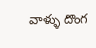వాళ్ళు దొంగ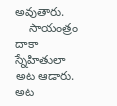అవుతారు.
    సాయంత్రం దాకా స్నేహితులా అట ఆడారు. అట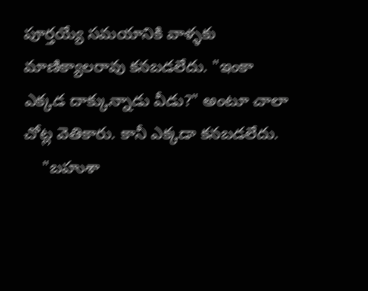పూర్తయ్యే సమయానికి వాళ్ళకు మాణిక్యాలరావు కనబడలేదు. "ఇంకా ఎక్కడ దాక్కున్నాడు వీడు?" అంటూ చాలా చోట్ల వెతికారు. కానీ ఎక్కడా కనబడలేదు.
    "బహుశా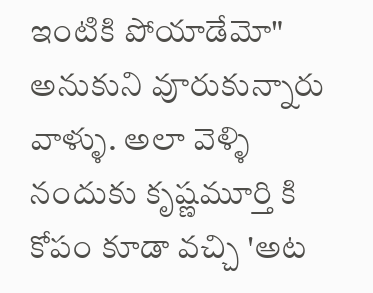ఇంటికి పోయాడేమో" అనుకుని వూరుకున్నారు వాళ్ళు. అలా వెళ్ళి నందుకు కృష్ణమూర్తి కి కోపం కూడా వచ్చి 'అట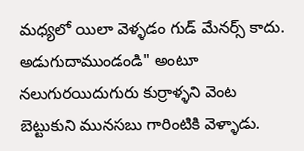మధ్యలో యిలా వెళ్ళడం గుడ్ మేనర్స్ కాదు. అడుగుదాముండండి" అంటూ నలుగురయిదుగురు కుర్రాళ్ళని వెంట బెట్టుకుని మునసబు గారింటికి వెళ్ళాడు.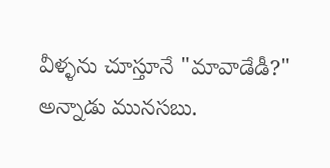వీళ్ళను చూస్తూనే "మావాడేడీ?" అన్నాడు మునసబు.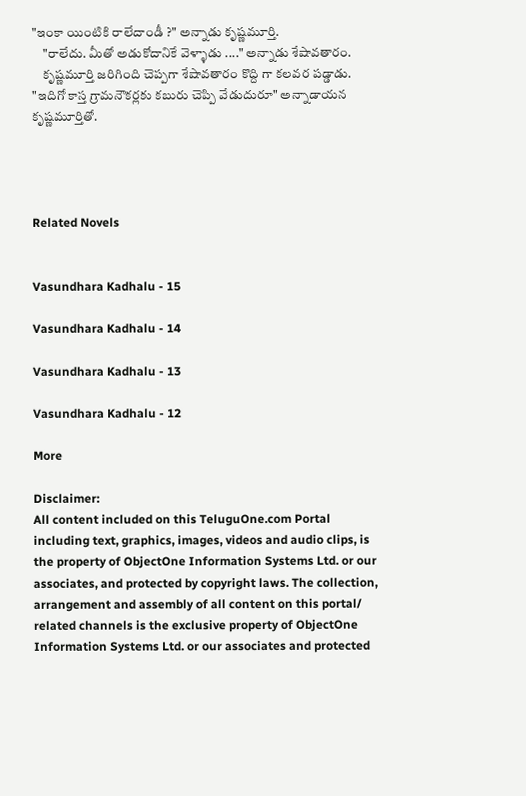"ఇంకా యింటికి రాలేదాండీ ?" అన్నాడు కృష్ణమూర్తి.
    "రాలేదు. మీతో అడుకోదానికే వెళ్ళాడు ...." అన్నాడు శేషావతారం.
    కృష్ణమూర్తి జరిగింది చెప్పగా శేషావతారం కొద్ది గా కలవర పడ్డాడు. "ఇదిగో కాస్త గ్రామనౌకర్లకు కబురు చెప్పి వేడుదురూ" అన్నాడాయన కృష్ణమూర్తితో.




Related Novels


Vasundhara Kadhalu - 15

Vasundhara Kadhalu - 14

Vasundhara Kadhalu - 13

Vasundhara Kadhalu - 12

More

Disclaimer:
All content included on this TeluguOne.com Portal including text, graphics, images, videos and audio clips, is the property of ObjectOne Information Systems Ltd. or our associates, and protected by copyright laws. The collection, arrangement and assembly of all content on this portal/ related channels is the exclusive property of ObjectOne Information Systems Ltd. or our associates and protected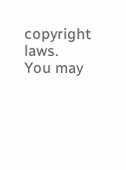copyright laws.
You may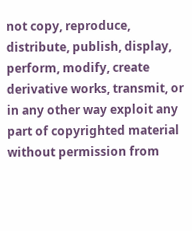not copy, reproduce, distribute, publish, display, perform, modify, create derivative works, transmit, or in any other way exploit any part of copyrighted material without permission from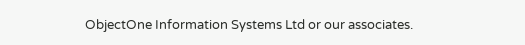ObjectOne Information Systems Ltd or our associates.